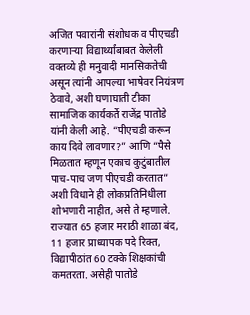अजित पवारांनी संशोधक व पीएचडी करणाऱ्या विद्यार्थ्यांबाबत केलेली वक्तव्ये ही मनुवादी मानसिकतेची असून त्यांनी आपल्या भाषेवर नियंत्रण ठेवावे, अशी घणाघाती टीका सामाजिक कार्यकर्ते राजेंद्र पातोडे यांनी केली आहे. “पीएचडी करून काय दिवे लावणार?” आणि “पैसे मिळतात म्हणून एकाच कुटुंबातील पाच-पाच जण पीएचडी करतात” अशी विधाने ही लोकप्रतिनिधीला शोभणारी नाहीत, असे ते म्हणाले. राज्यात 65 हजार मराठी शाळा बंद, 11 हजार प्राध्यापक पदे रिक्त, विद्यापीठांत 60 टक्के शिक्षकांची कमतरता. असेही पातोडे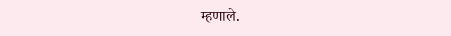म्हणाले.